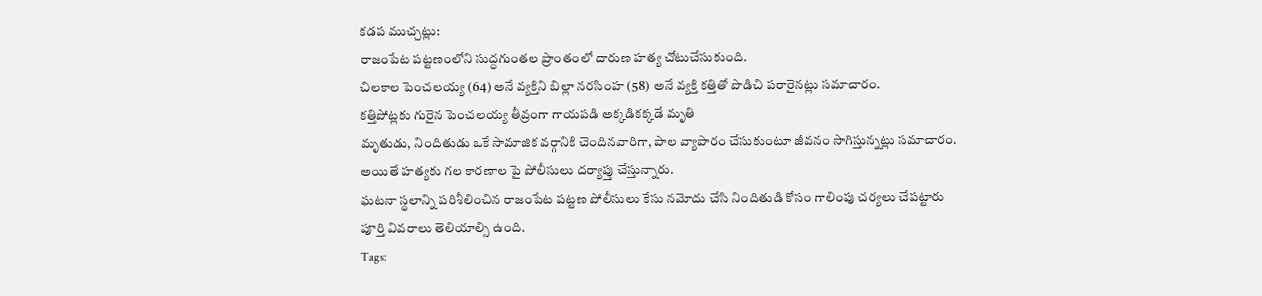కడప ముచ్చట్లు:
రాజంపేట పట్టణంలోని సుద్ధగుంతల ప్రాంతంలో దారుణ హత్య చోటుచేసుకుంది.
చిలకాల పెంచలయ్య (64) అనే వ్యక్తిని బిల్లా నరసింహ (58) అనే వ్యక్తి కత్తితో పొడిచి పరారైనట్లు సమాచారం.
కత్తిపోట్లకు గురైన పెంచలయ్య తీవ్రంగా గాయపడి అక్కడికక్కడే మృతి
మృతుడు, నిందితుడు ఒకే సామాజిక వర్గానికి చెందినవారిగా, పాల వ్యాపారం చేసుకుంటూ జీవనం సాగిస్తున్నట్లు సమాచారం.
అయితే హత్యకు గల కారణాల పై పోలీసులు దర్యాప్తు చేస్తున్నారు.
ఘటనా స్థలాన్ని పరిశీలించిన రాజంపేట పట్టణ పోలీసులు కేసు నమోదు చేసి నిందితుడి కోసం గాలింపు చర్యలు చేపట్టారు
పూర్తి వివరాలు తెలియాల్సి ఉంది.
Tags: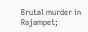Brutal murder in Rajampet;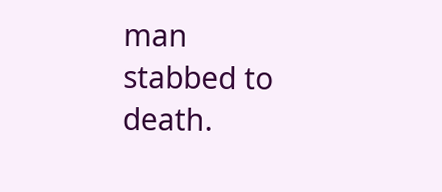man stabbed to death.